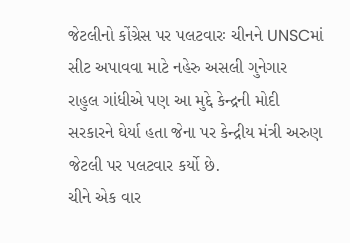જેટલીનો કોંગ્રેસ પર પલટવારઃ ચીનને UNSCમાં સીટ અપાવવા માટે નહેરુ અસલી ગુનેગાર
રાહુલ ગાંધીએ પણ આ મુદ્દે કેન્દ્રની મોદી સરકારને ઘેર્યા હતા જેના પર કેન્દ્રીય મંત્રી અરુણ જેટલી પર પલટવાર કર્યો છે.
ચીને એક વાર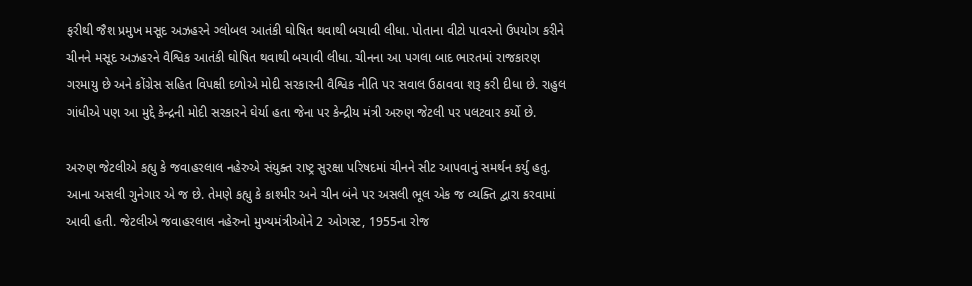ફરીથી જૈશ પ્રમુખ મસૂદ અઝહરને ગ્લોબલ આતંકી ઘોષિત થવાથી બચાવી લીધા. પોતાના વીટો પાવરનો ઉપયોગ કરીને ચીનને મસૂદ અઝહરને વૈશ્વિક આતંકી ઘોષિત થવાથી બચાવી લીધા. ચીનના આ પગલા બાદ ભારતમાં રાજકારણ ગરમાયુ છે અને કોંગ્રેસ સહિત વિપક્ષી દળોએ મોદી સરકારની વૈશ્વિક નીતિ પર સવાલ ઉઠાવવા શરૂ કરી દીધા છે. રાહુલ ગાંધીએ પણ આ મુદ્દે કેન્દ્રની મોદી સરકારને ઘેર્યા હતા જેના પર કેન્દ્રીય મંત્રી અરુણ જેટલી પર પલટવાર કર્યો છે.

અરુણ જેટલીએ કહ્યુ કે જવાહરલાલ નહેરુએ સંયુક્ત રાષ્ટ્ર સુરક્ષા પરિષદમાં ચીનને સીટ આપવાનું સમર્થન કર્યુ હતુ. આના અસલી ગુનેગાર એ જ છે. તેમણે કહ્યુ કે કાશ્મીર અને ચીન બંને પર અસલી ભૂલ એક જ વ્યક્તિ દ્વારા કરવામાં આવી હતી. જેટલીએ જવાહરલાલ નહેરુનો મુખ્યમંત્રીઓને 2 ઓગસ્ટ, 1955ના રોજ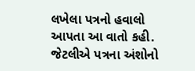લખેલા પત્રનો હવાલો આપતા આ વાતો કહી.
જેટલીએ પત્રના અંશોનો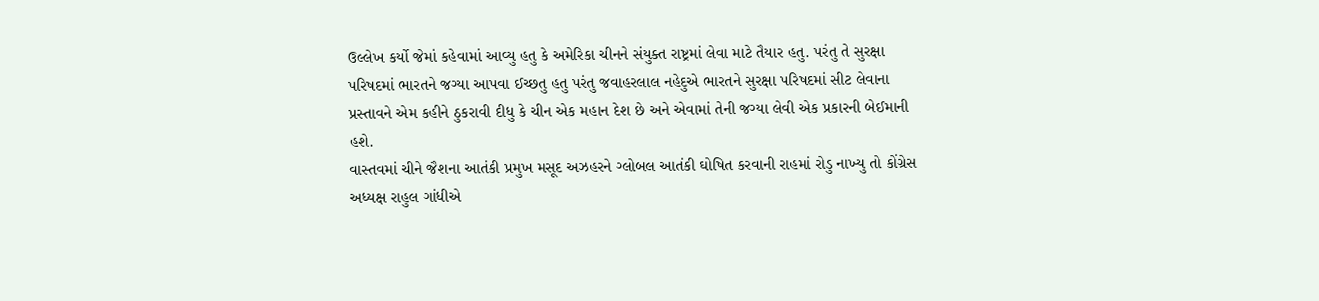ઉલ્લેખ કર્યો જેમાં કહેવામાં આવ્યુ હતુ કે અમેરિકા ચીનને સંયુક્ત રાષ્ટ્રમાં લેવા માટે તૈયાર હતુ. પરંતુ તે સુરક્ષા પરિષદમાં ભારતને જગ્યા આપવા ઈચ્છતુ હતુ પરંતુ જવાહરલાલ નહેદુએ ભારતને સુરક્ષા પરિષદમાં સીટ લેવાના પ્રસ્તાવને એમ કહીને ઠુકરાવી દીધુ કે ચીન એક મહાન દેશ છે અને એવામાં તેની જગ્યા લેવી એક પ્રકારની બેઈમાની હશે.
વાસ્તવમાં ચીને જૈશના આતંકી પ્રમુખ મસૂદ અઝહરને ગ્લોબલ આતંકી ઘોષિત કરવાની રાહમાં રોડુ નાખ્યુ તો કોંગ્રેસ અધ્યક્ષ રાહુલ ગાંધીએ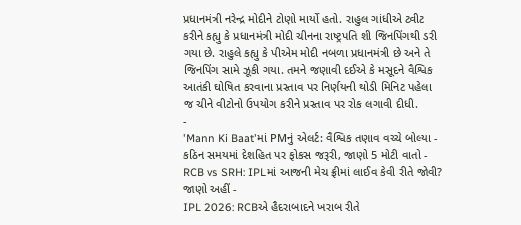પ્રધાનમંત્રી નરેન્દ્ર મોદીને ટોણો માર્યો હતો. રાહુલ ગાંધીએ ટ્વીટ કરીને કહ્યુ કે પ્રધાનમંત્રી મોદી ચીનના રાષ્ટ્રપતિ શી જિનપિંગથી ડરી ગયા છે. રાહુલે કહ્યુ કે પીએમ મોદી નબળા પ્રધાનમંત્રી છે અને તે જિનપિંગ સામે ઝૂકી ગયા. તમને જણાવી દઈએ કે મસૂદને વૈશ્વિક આતંકી ઘોષિત કરવાના પ્રસ્તાવ પર નિર્ણયની થોડી મિનિટ પહેલા જ ચીને વીટોનો ઉપયોગ કરીને પ્રસ્તાવ પર રોક લગાવી દીધી.
-
'Mann Ki Baat'માં PMનું એલર્ટ: વૈશ્વિક તણાવ વચ્ચે બોલ્યા - કઠિન સમયમાં દેશહિત પર ફોકસ જરૂરી, જાણો 5 મોટી વાતો -
RCB vs SRH: IPLમાં આજની મેચ ફ્રીમાં લાઈવ કેવી રીતે જોવી? જાણો અહીં -
IPL 2026: RCBએ હૈદરાબાદને ખરાબ રીતે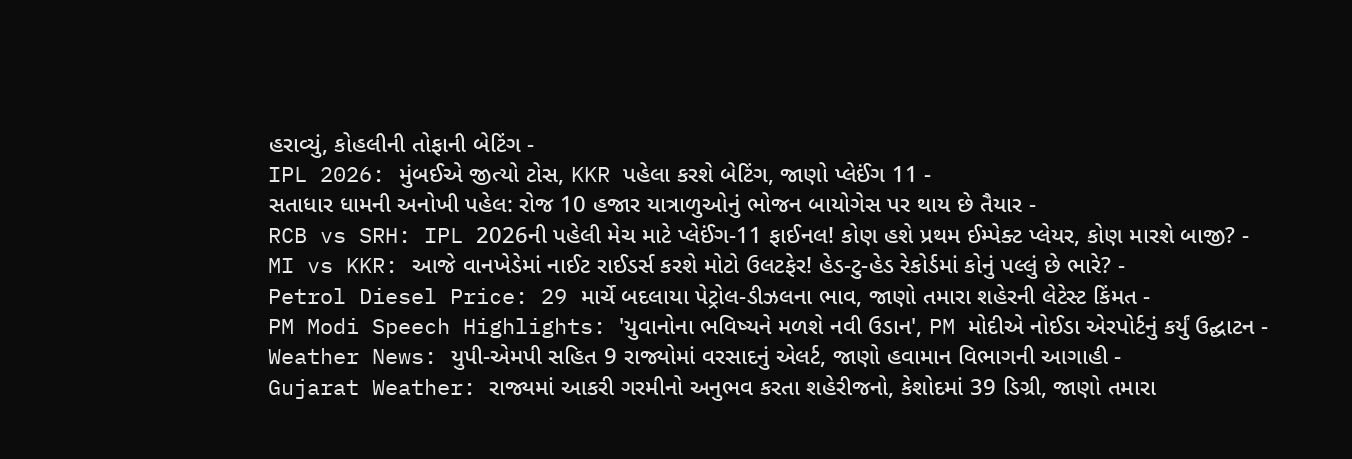હરાવ્યું, કોહલીની તોફાની બેટિંગ -
IPL 2026: મુંબઈએ જીત્યો ટોસ, KKR પહેલા કરશે બેટિંગ, જાણો પ્લેઈંગ 11 -
સતાધાર ધામની અનોખી પહેલ: રોજ 10 હજાર યાત્રાળુઓનું ભોજન બાયોગેસ પર થાય છે તૈયાર -
RCB vs SRH: IPL 2026ની પહેલી મેચ માટે પ્લેઈંગ-11 ફાઈનલ! કોણ હશે પ્રથમ ઈમ્પેક્ટ પ્લેયર, કોણ મારશે બાજી? -
MI vs KKR: આજે વાનખેડેમાં નાઈટ રાઈડર્સ કરશે મોટો ઉલટફેર! હેડ-ટુ-હેડ રેકોર્ડમાં કોનું પલ્લું છે ભારે? -
Petrol Diesel Price: 29 માર્ચે બદલાયા પેટ્રોલ-ડીઝલના ભાવ, જાણો તમારા શહેરની લેટેસ્ટ કિંમત -
PM Modi Speech Highlights: 'યુવાનોના ભવિષ્યને મળશે નવી ઉડાન', PM મોદીએ નોઈડા એરપોર્ટનું કર્યું ઉદ્ઘાટન -
Weather News: યુપી-એમપી સહિત 9 રાજ્યોમાં વરસાદનું એલર્ટ, જાણો હવામાન વિભાગની આગાહી -
Gujarat Weather: રાજ્યમાં આકરી ગરમીનો અનુભવ કરતા શહેરીજનો, કેશોદમાં 39 ડિગ્રી, જાણો તમારા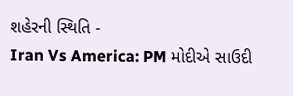શહેરની સ્થિતિ -
Iran Vs America: PM મોદીએ સાઉદી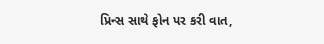પ્રિન્સ સાથે ફોન પર કરી વાત,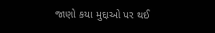જાણો કયા મુદ્દાઓ પર થઈ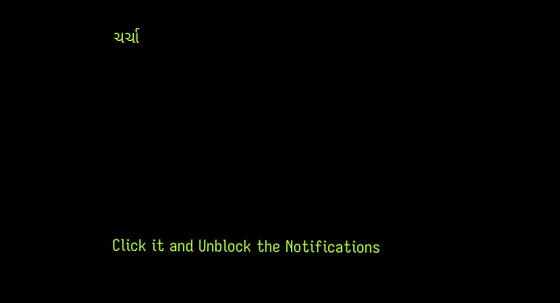ચર્ચા







Click it and Unblock the Notifications